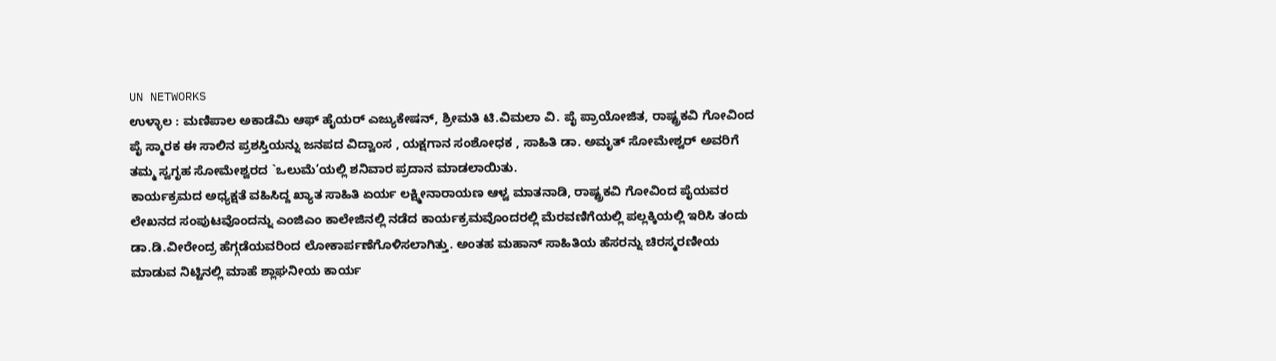UN NETWORKS
ಉಳ್ಳಾಲ : ಮಣಿಪಾಲ ಅಕಾಡೆಮಿ ಆಫ್ ಹೈಯರ್ ಎಜ್ಯುಕೇಷನ್, ಶ್ರೀಮತಿ ಟಿ.ವಿಮಲಾ ವಿ. ಪೈ ಪ್ರಾಯೋಜಿತ, ರಾಷ್ಟ್ರಕವಿ ಗೋವಿಂದ ಪೈ ಸ್ಮಾರಕ ಈ ಸಾಲಿನ ಪ್ರಶಸ್ತಿಯನ್ನು ಜನಪದ ವಿದ್ವಾಂಸ , ಯಕ್ಷಗಾನ ಸಂಶೋಧಕ , ಸಾಹಿತಿ ಡಾ. ಅಮೃತ್ ಸೋಮೇಶ್ವರ್ ಅವರಿಗೆ ತಮ್ಮ ಸ್ವಗೃಹ ಸೋಮೇಶ್ವರದ `ಒಲುಮೆ’ಯಲ್ಲಿ ಶನಿವಾರ ಪ್ರದಾನ ಮಾಡಲಾಯಿತು.
ಕಾರ್ಯಕ್ರಮದ ಅಧ್ಯಕ್ಷತೆ ವಹಿಸಿದ್ದ ಖ್ಯಾತ ಸಾಹಿತಿ ಏರ್ಯ ಲಕ್ಷ್ಮೀನಾರಾಯಣ ಆಳ್ವ ಮಾತನಾಡಿ, ರಾಷ್ಟ್ರಕವಿ ಗೋವಿಂದ ಪೈಯವರ ಲೇಖನದ ಸಂಪುಟವೊಂದನ್ನು ಎಂಜಿಎಂ ಕಾಲೇಜಿನಲ್ಲಿ ನಡೆದ ಕಾರ್ಯಕ್ರಮವೊಂದರಲ್ಲಿ ಮೆರವಣಿಗೆಯಲ್ಲಿ ಪಲ್ಲಕ್ಕಿಯಲ್ಲಿ ಇರಿಸಿ ತಂದು ಡಾ.ಡಿ.ವೀರೇಂದ್ರ ಹೆಗ್ಗಡೆಯವರಿಂದ ಲೋಕಾರ್ಪಣೆಗೊಳಿಸಲಾಗಿತ್ತು. ಅಂತಹ ಮಹಾನ್ ಸಾಹಿತಿಯ ಹೆಸರನ್ನು ಚಿರಸ್ಮರಣೀಯ ಮಾಡುವ ನಿಟ್ಟಿನಲ್ಲಿ ಮಾಹೆ ಶ್ಲಾಘನೀಯ ಕಾರ್ಯ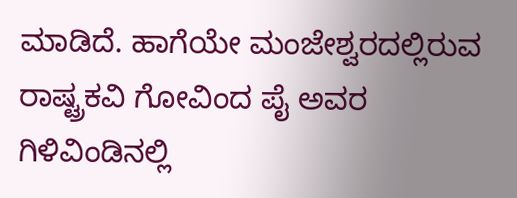ಮಾಡಿದೆ. ಹಾಗೆಯೇ ಮಂಜೇಶ್ವರದಲ್ಲಿರುವ ರಾಷ್ಟ್ರಕವಿ ಗೋವಿಂದ ಪೈ ಅವರ ಗಿಳಿವಿಂಡಿನಲ್ಲಿ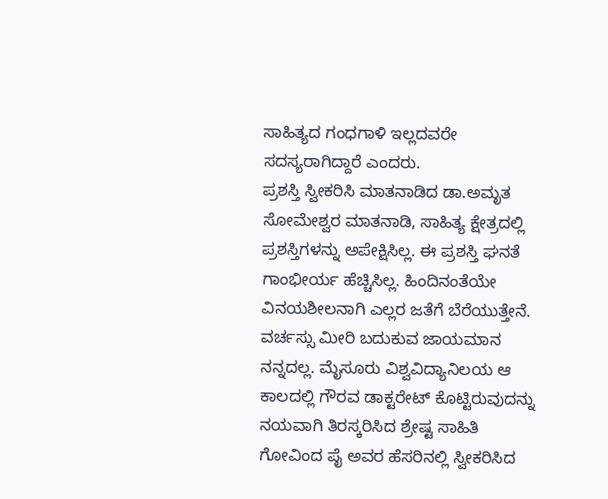ಸಾಹಿತ್ಯದ ಗಂಧಗಾಳಿ ಇಲ್ಲದವರೇ ಸದಸ್ಯರಾಗಿದ್ದಾರೆ ಎಂದರು.
ಪ್ರಶಸ್ತಿ ಸ್ವೀಕರಿಸಿ ಮಾತನಾಡಿದ ಡಾ.ಅಮೃತ ಸೋಮೇಶ್ವರ ಮಾತನಾಡಿ, ಸಾಹಿತ್ಯ ಕ್ಷೇತ್ರದಲ್ಲಿ ಪ್ರಶಸ್ತಿಗಳನ್ನು ಅಪೇಕ್ಷಿಸಿಲ್ಲ. ಈ ಪ್ರಶಸ್ತಿ ಘನತೆ ಗಾಂಭೀರ್ಯ ಹೆಚ್ಚಿಸಿಲ್ಲ. ಹಿಂದಿನಂತೆಯೇ ವಿನಯಶೀಲನಾಗಿ ಎಲ್ಲರ ಜತೆಗೆ ಬೆರೆಯುತ್ತೇನೆ. ವರ್ಚಸ್ಸು ಮೀರಿ ಬದುಕುವ ಜಾಯಮಾನ ನನ್ನದಲ್ಲ. ಮೈಸೂರು ವಿಶ್ವವಿದ್ಯಾನಿಲಯ ಆ ಕಾಲದಲ್ಲಿ ಗೌರವ ಡಾಕ್ಟರೇಟ್ ಕೊಟ್ಟಿರುವುದನ್ನು ನಯವಾಗಿ ತಿರಸ್ಕರಿಸಿದ ಶ್ರೇಷ್ಟ ಸಾಹಿತಿ ಗೋವಿಂದ ಪೈ ಅವರ ಹೆಸರಿನಲ್ಲಿ ಸ್ವೀಕರಿಸಿದ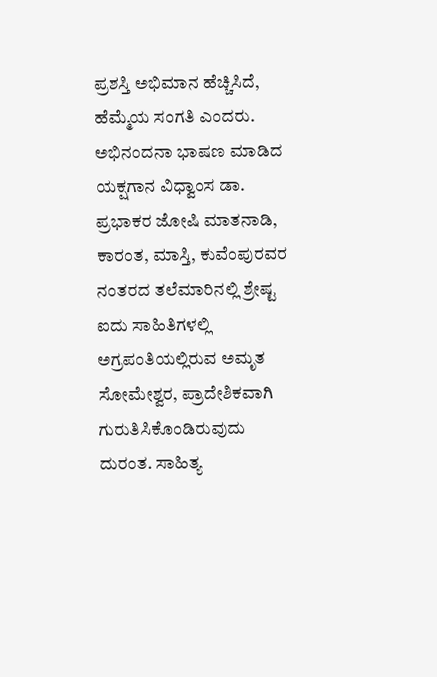ಪ್ರಶಸ್ತಿ ಅಭಿಮಾನ ಹೆಚ್ಚಿಸಿದೆ, ಹೆಮ್ಮೆಯ ಸಂಗತಿ ಎಂದರು.
ಅಭಿನಂದನಾ ಭಾಷಣ ಮಾಡಿದ ಯಕ್ಷಗಾನ ವಿಧ್ವಾಂಸ ಡಾ. ಪ್ರಭಾಕರ ಜೋಷಿ ಮಾತನಾಡಿ, ಕಾರಂತ, ಮಾಸ್ತಿ, ಕುವೆಂಪುರವರ ನಂತರದ ತಲೆಮಾರಿನಲ್ಲಿ ಶ್ರೇಷ್ಟ ಐದು ಸಾಹಿತಿಗಳಲ್ಲಿ ಅಗ್ರಪಂತಿಯಲ್ಲಿರುವ ಅಮೃತ ಸೋಮೇಶ್ವರ, ಪ್ರಾದೇಶಿಕವಾಗಿ ಗುರುತಿಸಿಕೊಂಡಿರುವುದು ದುರಂತ. ಸಾಹಿತ್ಯ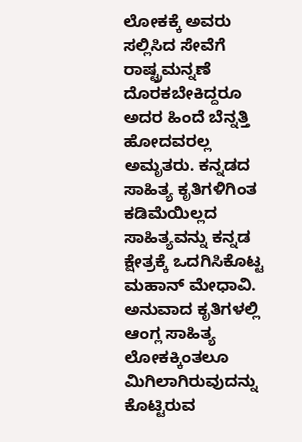ಲೋಕಕ್ಕೆ ಅವರು ಸಲ್ಲಿಸಿದ ಸೇವೆಗೆ ರಾಷ್ಟ್ರಮನ್ನಣೆ ದೊರಕಬೇಕಿದ್ದರೂ ಅದರ ಹಿಂದೆ ಬೆನ್ನತ್ತಿ ಹೋದವರಲ್ಲ ಅಮೃತರು. ಕನ್ನಡದ ಸಾಹಿತ್ಯ ಕೃತಿಗಳಿಗಿಂತ ಕಡಿಮೆಯಿಲ್ಲದ ಸಾಹಿತ್ಯವನ್ನು ಕನ್ನಡ ಕ್ಷೇತ್ರಕ್ಕೆ ಒದಗಿಸಿಕೊಟ್ಟ ಮಹಾನ್ ಮೇಧಾವಿ. ಅನುವಾದ ಕೃತಿಗಳಲ್ಲಿ ಆಂಗ್ಲ ಸಾಹಿತ್ಯ ಲೋಕಕ್ಕಿಂತಲೂ ಮಿಗಿಲಾಗಿರುವುದನ್ನು ಕೊಟ್ಟಿರುವ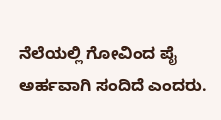ನೆಲೆಯಲ್ಲಿ ಗೋವಿಂದ ಪೈ ಅರ್ಹವಾಗಿ ಸಂದಿದೆ ಎಂದರು.